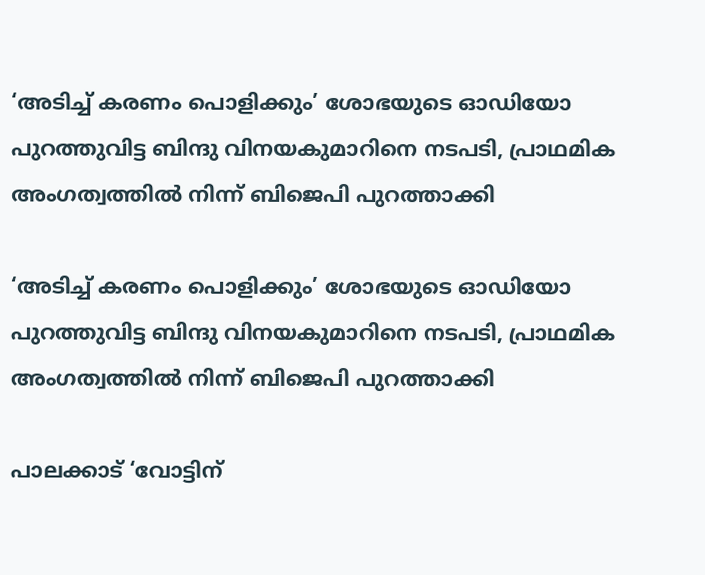‘അടിച്ച് കരണം പൊളിക്കും’ ശോഭയുടെ ഓഡിയോ പുറത്തുവിട്ട ബിന്ദു വിനയകുമാറിനെ നടപടി, പ്രാഥമിക അംഗത്വത്തിൽ നിന്ന് ബിജെപി പുറത്താക്കി

‘അടിച്ച് കരണം പൊളിക്കും’ ശോഭയുടെ ഓഡിയോ പുറത്തുവിട്ട ബിന്ദു വിനയകുമാറിനെ നടപടി, പ്രാഥമിക അംഗത്വത്തിൽ നിന്ന് ബിജെപി പുറത്താക്കി

പാലക്കാട് ‘വോട്ടിന്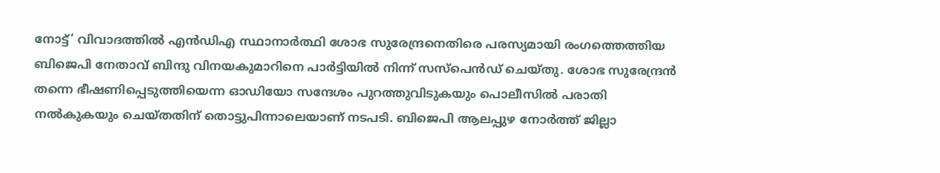നോട്ട്’ വിവാദത്തിൽ എൻഡിഎ സ്ഥാനാർത്ഥി ശോഭ സുരേന്ദ്രനെതിരെ പരസ്യമായി രംഗത്തെത്തിയ ബിജെപി നേതാവ് ബിന്ദു വിനയകുമാറിനെ പാർട്ടിയിൽ നിന്ന് സസ്പെൻഡ് ചെയ്തു. ശോഭ സുരേന്ദ്രൻ തന്നെ ഭീഷണിപ്പെടുത്തിയെന്ന ഓഡിയോ സന്ദേശം പുറത്തുവിടുകയും പൊലീസിൽ പരാതി നൽകുകയും ചെയ്തതിന് തൊട്ടുപിന്നാലെയാണ് നടപടി. ബിജെപി ആലപ്പുഴ നോർത്ത് ജില്ലാ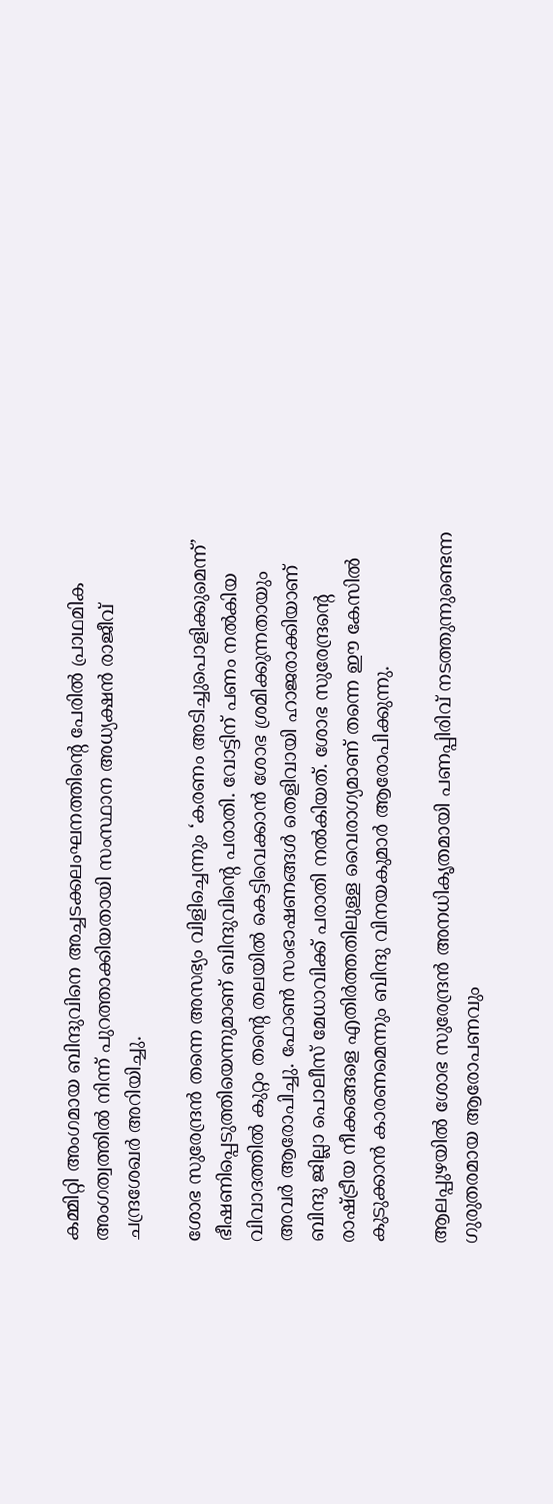കമ്മിറ്റി അംഗമായ ബിന്ദുവിനെ അച്ചടക്കലംഘനത്തിന്റെ പേരിൽ പ്രാഥമിക അംഗത്വത്തിൽ നിന്ന് പുറത്താക്കിയതായി സംസ്ഥാന അധ്യക്ഷൻ രാജീവ് ചന്ദ്രശേഖർ അറിയിച്ചു.

ശോഭ സുരേന്ദ്രൻ തന്നെ അസഭ്യം വിളിച്ചെന്നും ‘കരണം അടിച്ചുപൊളിക്കുമെന്ന്’ ഭീഷണിപ്പെടുത്തിയെന്നുമാണ് ബിന്ദുവിന്റെ പരാതി. വോട്ടിന് പണം നൽകിയ വിവാദത്തിൽ കുറ്റം തന്റെ തലയിൽ കെട്ടിവെക്കാൻ ശോഭ ശ്രമിക്കുന്നതായും അവർ ആരോപിച്ചു. ഫോൺ സംഭാഷണങ്ങൾ തെളിവായി ഹാജരാക്കിയാണ് ബിന്ദു ജില്ലാ പൊലീസ് മേധാവിക്ക് പരാതി നൽകിയത്. ശോഭ സുരേന്ദ്രന്റെ രാഷ്ട്രീയ നീക്കങ്ങളെ എതിർത്തതിലുള്ള വൈരാഗ്യമാണ് തന്നെ ഈ കേസിൽ കുടുക്കാൻ കാരണമെന്നും ബിന്ദു വിനയകുമാർ ആരോപിക്കുന്നു.

ആലപ്പുഴയിൽ ശോഭ സുരേന്ദ്രൻ അനധികൃതമായി പണപ്പിരിവ് നടത്തുന്നുണ്ടെന്ന ഗുരുതരമായ ആരോപണവും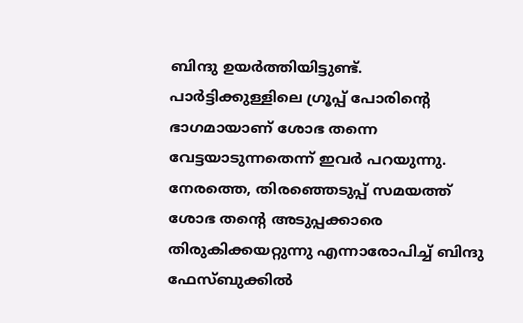ബിന്ദു ഉയർത്തിയിട്ടുണ്ട്. പാർട്ടിക്കുള്ളിലെ ഗ്രൂപ്പ് പോരിന്റെ ഭാഗമായാണ് ശോഭ തന്നെ വേട്ടയാടുന്നതെന്ന് ഇവർ പറയുന്നു. നേരത്തെ, തിരഞ്ഞെടുപ്പ് സമയത്ത് ശോഭ തന്റെ അടുപ്പക്കാരെ തിരുകിക്കയറ്റുന്നു എന്നാരോപിച്ച് ബിന്ദു ഫേസ്ബുക്കിൽ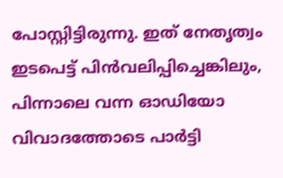പോസ്റ്റിട്ടിരുന്നു. ഇത് നേതൃത്വം ഇടപെട്ട് പിൻവലിപ്പിച്ചെങ്കിലും, പിന്നാലെ വന്ന ഓഡിയോ വിവാദത്തോടെ പാർട്ടി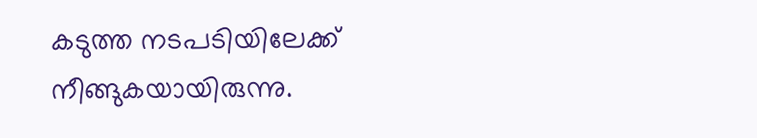കടുത്ത നടപടിയിലേക്ക് നീങ്ങുകയായിരുന്നു.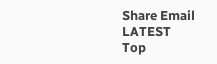Share Email
LATEST
Top